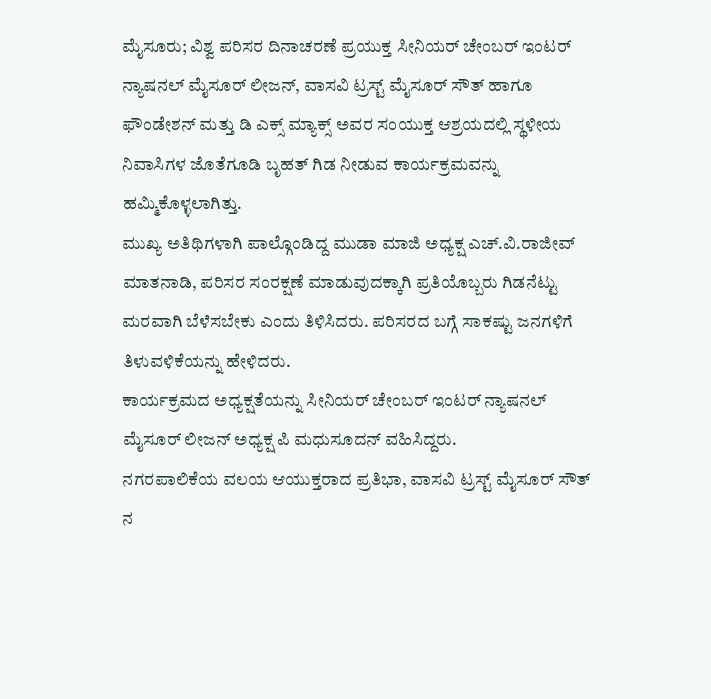ಮೈಸೂರು; ವಿಶ್ವ ಪರಿಸರ ದಿನಾಚರಣೆ ಪ್ರಯುಕ್ತ ಸೀನಿಯರ್ ಚೇಂಬರ್ ಇಂಟರ್ ನ್ಯಾಷನಲ್ ಮೈಸೂರ್ ಲೀಜನ್, ವಾಸವಿ ಟ್ರಸ್ಟ್ ಮೈಸೂರ್ ಸೌತ್ ಹಾಗೂ ಫೌಂಡೇಶನ್ ಮತ್ತು ಡಿ ಎಕ್ಸ್ ಮ್ಯಾಕ್ಸ್ ಅವರ ಸಂಯುಕ್ತ ಆಶ್ರಯದಲ್ಲಿ ಸ್ಥಳೀಯ ನಿವಾಸಿಗಳ ಜೊತೆಗೂಡಿ ಬೃಹತ್ ಗಿಡ ನೀಡುವ ಕಾರ್ಯಕ್ರಮವನ್ನು ಹಮ್ಮಿಕೊಳ್ಳಲಾಗಿತ್ತು.
ಮುಖ್ಯ ಅತಿಥಿಗಳಾಗಿ ಪಾಲ್ಗೊಂಡಿದ್ದ ಮುಡಾ ಮಾಜಿ ಅಧ್ಯಕ್ಷ ಎಚ್.ವಿ.ರಾಜೀವ್ ಮಾತನಾಡಿ, ಪರಿಸರ ಸಂರಕ್ಷಣೆ ಮಾಡುವುದಕ್ಕಾಗಿ ಪ್ರತಿಯೊಬ್ಬರು ಗಿಡನೆಟ್ಟು ಮರವಾಗಿ ಬೆಳೆಸಬೇಕು ಎಂದು ತಿಳಿಸಿದರು. ಪರಿಸರದ ಬಗ್ಗೆ ಸಾಕಷ್ಟು ಜನಗಳಿಗೆ ತಿಳುವಳಿಕೆಯನ್ನು ಹೇಳಿದರು.
ಕಾರ್ಯಕ್ರಮದ ಅಧ್ಯಕ್ಷತೆಯನ್ನು ಸೀನಿಯರ್ ಚೇಂಬರ್ ಇಂಟರ್ ನ್ಯಾಷನಲ್ ಮೈಸೂರ್ ಲೀಜನ್ ಅಧ್ಯಕ್ಷ ಪಿ ಮಧುಸೂದನ್ ವಹಿಸಿದ್ದರು.
ನಗರಪಾಲಿಕೆಯ ವಲಯ ಆಯುಕ್ತರಾದ ಪ್ರತಿಭಾ, ವಾಸವಿ ಟ್ರಸ್ಟ್ ಮೈಸೂರ್ ಸೌತ್ ನ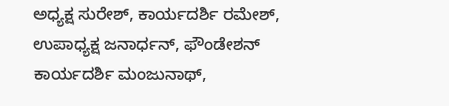ಅಧ್ಯಕ್ಷ ಸುರೇಶ್, ಕಾರ್ಯದರ್ಶಿ ರಮೇಶ್, ಉಪಾಧ್ಯಕ್ಷ ಜನಾರ್ಧನ್, ಫೌಂಡೇಶನ್ ಕಾರ್ಯದರ್ಶಿ ಮಂಜುನಾಥ್,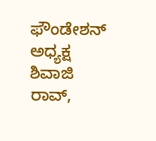ಫೌಂಡೇಶನ್ ಅಧ್ಯಕ್ಷ ಶಿವಾಜಿ ರಾವ್,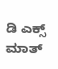ಡಿ ಎಕ್ಸ್ ಮಾತ್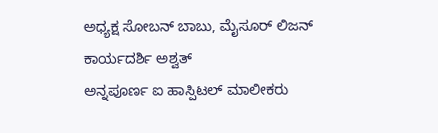ಅಧ್ಯಕ್ಷ ಸೋಬನ್ ಬಾಬು, ಮೈಸೂರ್ ಲಿಜನ್ ಕಾರ್ಯದರ್ಶಿ ಅಶ್ವತ್
ಅನ್ನಪೂರ್ಣ ಐ ಹಾಸ್ಪಿಟಲ್ ಮಾಲೀಕರು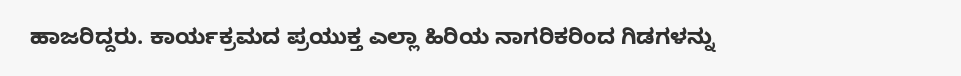ಹಾಜರಿದ್ದರು. ಕಾರ್ಯಕ್ರಮದ ಪ್ರಯುಕ್ತ ಎಲ್ಲಾ ಹಿರಿಯ ನಾಗರಿಕರಿಂದ ಗಿಡಗಳನ್ನು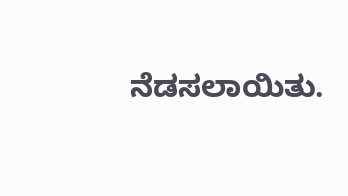ನೆಡಸಲಾಯಿತು.